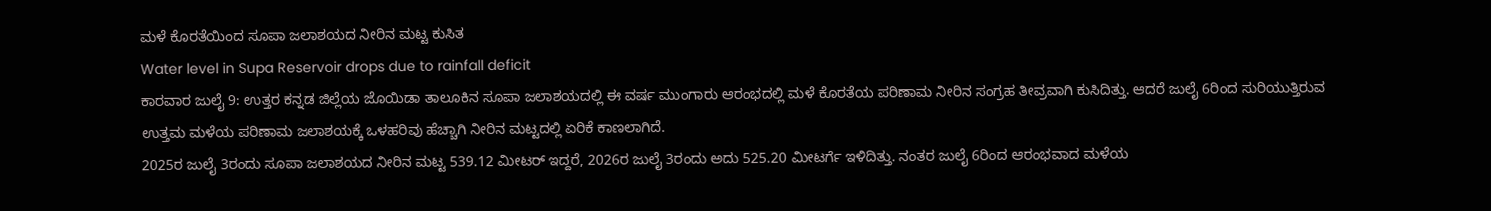ಮಳೆ ಕೊರತೆಯಿಂದ ಸೂಪಾ ಜಲಾಶಯದ ನೀರಿನ ಮಟ್ಟ ಕುಸಿತ
Water level in Supa Reservoir drops due to rainfall deficit
ಕಾರವಾರ ಜುಲೈ 9: ಉತ್ತರ ಕನ್ನಡ ಜಿಲ್ಲೆಯ ಜೊಯಿಡಾ ತಾಲೂಕಿನ ಸೂಪಾ ಜಲಾಶಯದಲ್ಲಿ ಈ ವರ್ಷ ಮುಂಗಾರು ಆರಂಭದಲ್ಲಿ ಮಳೆ ಕೊರತೆಯ ಪರಿಣಾಮ ನೀರಿನ ಸಂಗ್ರಹ ತೀವ್ರವಾಗಿ ಕುಸಿದಿತ್ತು. ಆದರೆ ಜುಲೈ 6ರಿಂದ ಸುರಿಯುತ್ತಿರುವ ಉತ್ತಮ ಮಳೆಯ ಪರಿಣಾಮ ಜಲಾಶಯಕ್ಕೆ ಒಳಹರಿವು ಹೆಚ್ಚಾಗಿ ನೀರಿನ ಮಟ್ಟದಲ್ಲಿ ಏರಿಕೆ ಕಾಣಲಾಗಿದೆ.
2025ರ ಜುಲೈ 3ರಂದು ಸೂಪಾ ಜಲಾಶಯದ ನೀರಿನ ಮಟ್ಟ 539.12 ಮೀಟರ್ ಇದ್ದರೆ, 2026ರ ಜುಲೈ 3ರಂದು ಅದು 525.20 ಮೀಟರ್ಗೆ ಇಳಿದಿತ್ತು. ನಂತರ ಜುಲೈ 6ರಿಂದ ಆರಂಭವಾದ ಮಳೆಯ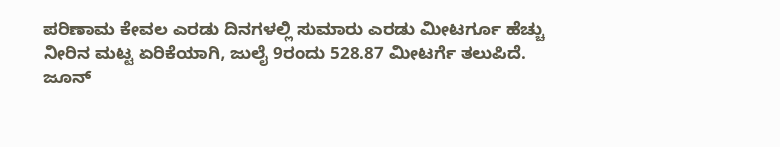ಪರಿಣಾಮ ಕೇವಲ ಎರಡು ದಿನಗಳಲ್ಲಿ ಸುಮಾರು ಎರಡು ಮೀಟರ್ಗೂ ಹೆಚ್ಚು ನೀರಿನ ಮಟ್ಟ ಏರಿಕೆಯಾಗಿ, ಜುಲೈ 9ರಂದು 528.87 ಮೀಟರ್ಗೆ ತಲುಪಿದೆ.
ಜೂನ್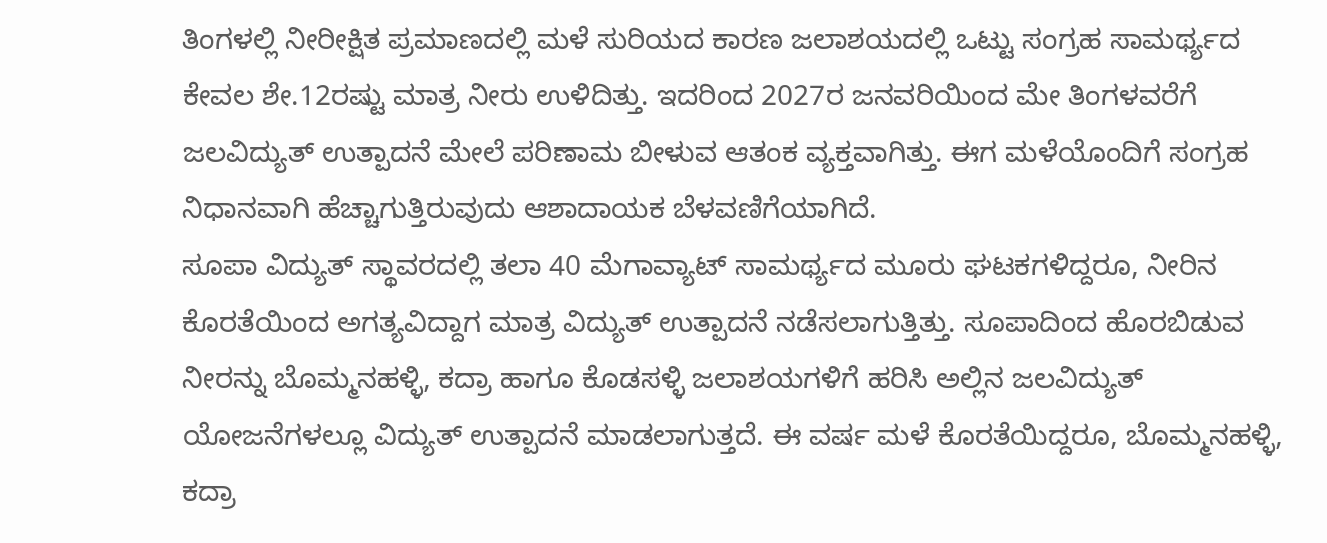ತಿಂಗಳಲ್ಲಿ ನೀರೀಕ್ಷಿತ ಪ್ರಮಾಣದಲ್ಲಿ ಮಳೆ ಸುರಿಯದ ಕಾರಣ ಜಲಾಶಯದಲ್ಲಿ ಒಟ್ಟು ಸಂಗ್ರಹ ಸಾಮರ್ಥ್ಯದ ಕೇವಲ ಶೇ.12ರಷ್ಟು ಮಾತ್ರ ನೀರು ಉಳಿದಿತ್ತು. ಇದರಿಂದ 2027ರ ಜನವರಿಯಿಂದ ಮೇ ತಿಂಗಳವರೆಗೆ ಜಲವಿದ್ಯುತ್ ಉತ್ಪಾದನೆ ಮೇಲೆ ಪರಿಣಾಮ ಬೀಳುವ ಆತಂಕ ವ್ಯಕ್ತವಾಗಿತ್ತು. ಈಗ ಮಳೆಯೊಂದಿಗೆ ಸಂಗ್ರಹ ನಿಧಾನವಾಗಿ ಹೆಚ್ಚಾಗುತ್ತಿರುವುದು ಆಶಾದಾಯಕ ಬೆಳವಣಿಗೆಯಾಗಿದೆ.
ಸೂಪಾ ವಿದ್ಯುತ್ ಸ್ಥಾವರದಲ್ಲಿ ತಲಾ 40 ಮೆಗಾವ್ಯಾಟ್ ಸಾಮರ್ಥ್ಯದ ಮೂರು ಘಟಕಗಳಿದ್ದರೂ, ನೀರಿನ ಕೊರತೆಯಿಂದ ಅಗತ್ಯವಿದ್ದಾಗ ಮಾತ್ರ ವಿದ್ಯುತ್ ಉತ್ಪಾದನೆ ನಡೆಸಲಾಗುತ್ತಿತ್ತು. ಸೂಪಾದಿಂದ ಹೊರಬಿಡುವ ನೀರನ್ನು ಬೊಮ್ಮನಹಳ್ಳಿ, ಕದ್ರಾ ಹಾಗೂ ಕೊಡಸಳ್ಳಿ ಜಲಾಶಯಗಳಿಗೆ ಹರಿಸಿ ಅಲ್ಲಿನ ಜಲವಿದ್ಯುತ್ ಯೋಜನೆಗಳಲ್ಲೂ ವಿದ್ಯುತ್ ಉತ್ಪಾದನೆ ಮಾಡಲಾಗುತ್ತದೆ. ಈ ವರ್ಷ ಮಳೆ ಕೊರತೆಯಿದ್ದರೂ, ಬೊಮ್ಮನಹಳ್ಳಿ, ಕದ್ರಾ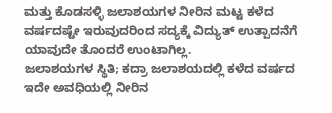ಮತ್ತು ಕೊಡಸಳ್ಳಿ ಜಲಾಶಯಗಳ ನೀರಿನ ಮಟ್ಟ ಕಳೆದ ವರ್ಷದಷ್ಟೇ ಇರುವುದರಿಂದ ಸದ್ಯಕ್ಕೆ ವಿದ್ಯುತ್ ಉತ್ಪಾದನೆಗೆ ಯಾವುದೇ ತೊಂದರೆ ಉಂಟಾಗಿಲ್ಲ.
ಜಲಾಶಯಗಳ ಸ್ಥಿತಿ; ಕದ್ರಾ ಜಲಾಶಯದಲ್ಲಿ ಕಳೆದ ವರ್ಷದ ಇದೇ ಅವಧಿಯಲ್ಲಿ ನೀರಿನ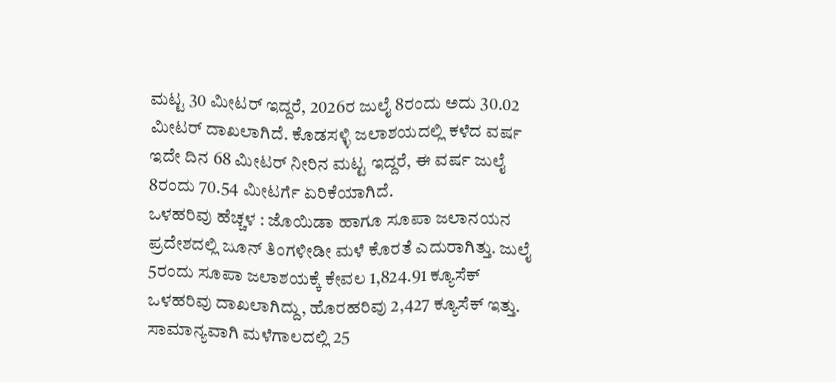ಮಟ್ಟ 30 ಮೀಟರ್ ಇದ್ದರೆ, 2026ರ ಜುಲೈ 8ರಂದು ಅದು 30.02 ಮೀಟರ್ ದಾಖಲಾಗಿದೆ. ಕೊಡಸಳ್ಳಿ ಜಲಾಶಯದಲ್ಲಿ ಕಳೆದ ವರ್ಷ ಇದೇ ದಿನ 68 ಮೀಟರ್ ನೀರಿನ ಮಟ್ಟ ಇದ್ದರೆ, ಈ ವರ್ಷ ಜುಲೈ 8ರಂದು 70.54 ಮೀಟರ್ಗೆ ಏರಿಕೆಯಾಗಿದೆ.
ಒಳಹರಿವು ಹೆಚ್ಚಳ : ಜೊಯಿಡಾ ಹಾಗೂ ಸೂಪಾ ಜಲಾನಯನ ಪ್ರದೇಶದಲ್ಲಿ ಜೂನ್ ತಿಂಗಳೀಡೀ ಮಳೆ ಕೊರತೆ ಎದುರಾಗಿತ್ತು. ಜುಲೈ 5ರಂದು ಸೂಪಾ ಜಲಾಶಯಕ್ಕೆ ಕೇವಲ 1,824.91 ಕ್ಯೂಸೆಕ್ ಒಳಹರಿವು ದಾಖಲಾಗಿದ್ದು, ಹೊರಹರಿವು 2,427 ಕ್ಯೂಸೆಕ್ ಇತ್ತು. ಸಾಮಾನ್ಯವಾಗಿ ಮಳೆಗಾಲದಲ್ಲಿ 25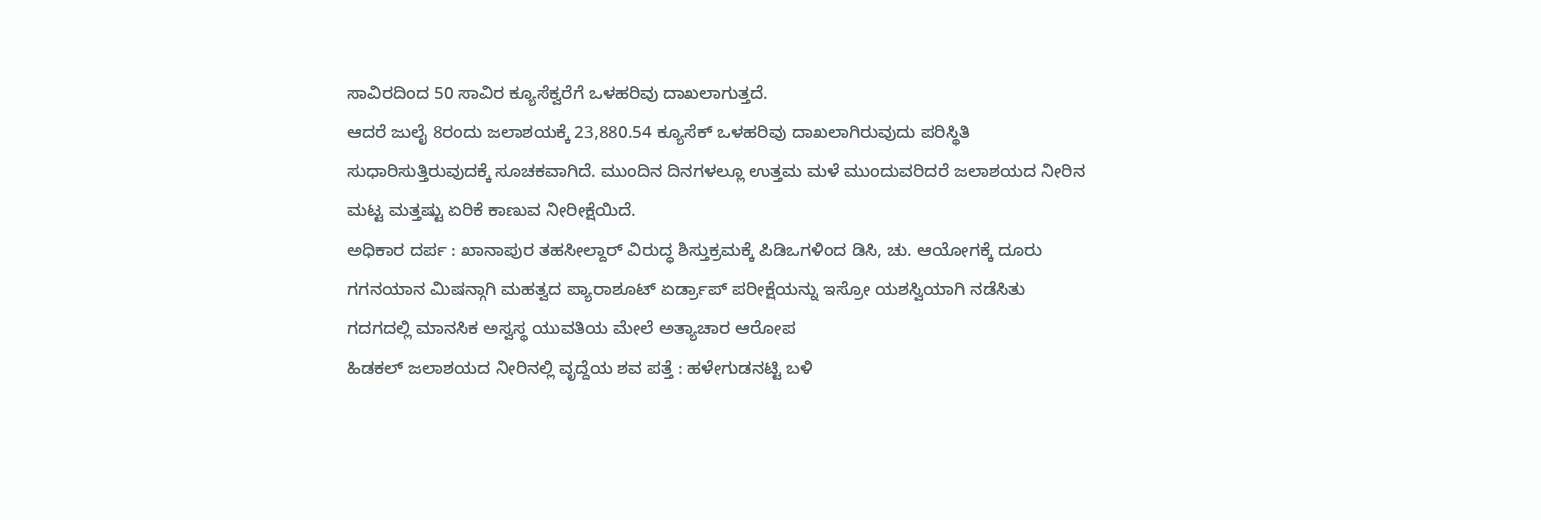ಸಾವಿರದಿಂದ 50 ಸಾವಿರ ಕ್ಯೂಸೆಕ್ವರೆಗೆ ಒಳಹರಿವು ದಾಖಲಾಗುತ್ತದೆ.
ಆದರೆ ಜುಲೈ 8ರಂದು ಜಲಾಶಯಕ್ಕೆ 23,880.54 ಕ್ಯೂಸೆಕ್ ಒಳಹರಿವು ದಾಖಲಾಗಿರುವುದು ಪರಿಸ್ಥಿತಿ ಸುಧಾರಿಸುತ್ತಿರುವುದಕ್ಕೆ ಸೂಚಕವಾಗಿದೆ. ಮುಂದಿನ ದಿನಗಳಲ್ಲೂ ಉತ್ತಮ ಮಳೆ ಮುಂದುವರಿದರೆ ಜಲಾಶಯದ ನೀರಿನ ಮಟ್ಟ ಮತ್ತಷ್ಟು ಏರಿಕೆ ಕಾಣುವ ನೀರೀಕ್ಷೆಯಿದೆ.
ಅಧಿಕಾರ ದರ್ಪ : ಖಾನಾಪುರ ತಹಸೀಲ್ದಾರ್ ವಿರುದ್ಧ ಶಿಸ್ತುಕ್ರಮಕ್ಕೆ ಪಿಡಿಒಗಳಿಂದ ಡಿಸಿ, ಚು. ಆಯೋಗಕ್ಕೆ ದೂರು
ಗಗನಯಾನ ಮಿಷನ್ಗಾಗಿ ಮಹತ್ವದ ಪ್ಯಾರಾಶೂಟ್ ಏರ್ಡ್ರಾಪ್ ಪರೀಕ್ಷೆಯನ್ನು ಇಸ್ರೋ ಯಶಸ್ವಿಯಾಗಿ ನಡೆಸಿತು
ಗದಗದಲ್ಲಿ ಮಾನಸಿಕ ಅಸ್ವಸ್ಥ ಯುವತಿಯ ಮೇಲೆ ಅತ್ಯಾಚಾರ ಆರೋಪ
ಹಿಡಕಲ್ ಜಲಾಶಯದ ನೀರಿನಲ್ಲಿ ವೃದ್ದೆಯ ಶವ ಪತ್ತೆ : ಹಳೇಗುಡನಟ್ಟಿ ಬಳಿ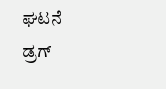ಘಟನೆ
ಡ್ರಗ್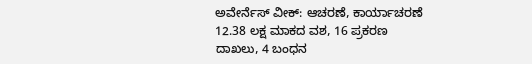ಅವೇರ್ನೆಸ್ ವೀಕ್: ಆಚರಣೆ, ಕಾರ್ಯಾಚರಣೆ 12.38 ಲಕ್ಷ ಮಾಕದ ವಶ, 16 ಪ್ರಕರಣ ದಾಖಲು, 4 ಬಂಧನ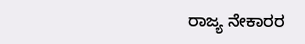ರಾಜ್ಯ ನೇಕಾರರ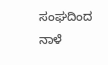ಸಂಘದಿಂದ ನಾಳೆ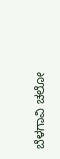ಬೆಳಗಾವಿ ಚಲೋ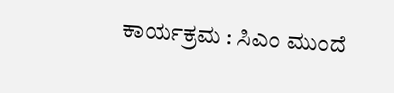ಕಾರ್ಯಕ್ರಮ : ಸಿಎಂ ಮುಂದೆ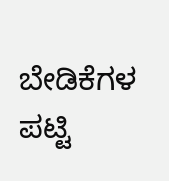ಬೇಡಿಕೆಗಳ ಪಟ್ಟಿ